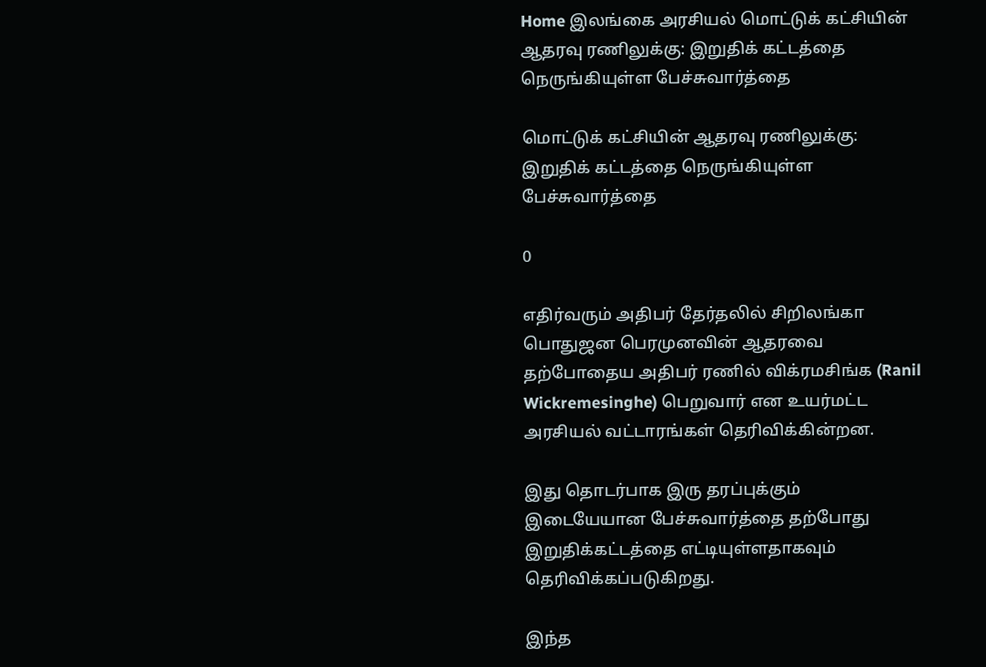Home இலங்கை அரசியல் மொட்டுக் கட்சியின் ஆதரவு ரணிலுக்கு: இறுதிக் கட்டத்தை நெருங்கியுள்ள பேச்சுவார்த்தை

மொட்டுக் கட்சியின் ஆதரவு ரணிலுக்கு: இறுதிக் கட்டத்தை நெருங்கியுள்ள பேச்சுவார்த்தை

0

எதிர்வரும் அதிபர் தேர்தலில் சிறிலங்கா பொதுஜன பெரமுனவின் ஆதரவை தற்போதைய அதிபர் ரணில் விக்ரமசிங்க (Ranil Wickremesinghe) பெறுவார் என உயர்மட்ட அரசியல் வட்டாரங்கள் தெரிவிக்கின்றன.

இது தொடர்பாக இரு தரப்புக்கும் இடையேயான பேச்சுவார்த்தை தற்போது இறுதிக்கட்டத்தை எட்டியுள்ளதாகவும் தெரிவிக்கப்படுகிறது.

இந்த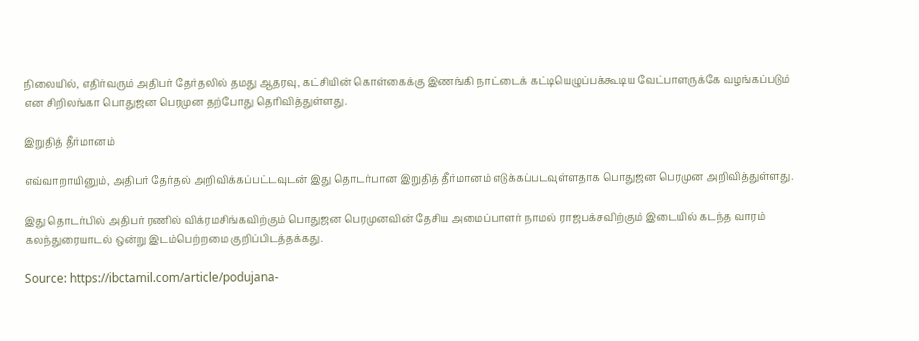நிலையில், எதிர்வரும் அதிபர் தேர்தலில் தமது ஆதரவு, கட்சியின் கொள்கைக்கு இணங்கி நாட்டைக் கட்டியெழுப்பக்கூடிய வேட்பாளருக்கே வழங்கப்படும் என சிறிலங்கா பொதுஜன பெரமுன தற்போது தெரிவித்துள்ளது.

இறுதித் தீர்மானம்

எவ்வாறாயினும், அதிபர் தேர்தல் அறிவிக்கப்பட்டவுடன் இது தொடர்பான இறுதித் தீர்மானம் எடுக்கப்படவுள்ளதாக பொதுஜன பெரமுன அறிவித்துள்ளது.

இது தொடர்பில் அதிபர் ரணில் விக்ரமசிங்கவிற்கும் பொதுஜன பெரமுனவின் தேசிய அமைப்பாளர் நாமல் ராஜபக்சவிற்கும் இடையில் கடந்த வாரம் கலந்துரையாடல் ஒன்று இடம்பெற்றமை குறிப்பிடத்தக்கது.

Source: https://ibctamil.com/article/podujana-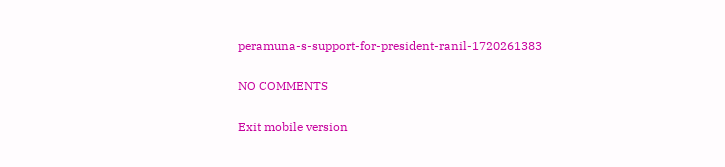peramuna-s-support-for-president-ranil-1720261383

NO COMMENTS

Exit mobile version